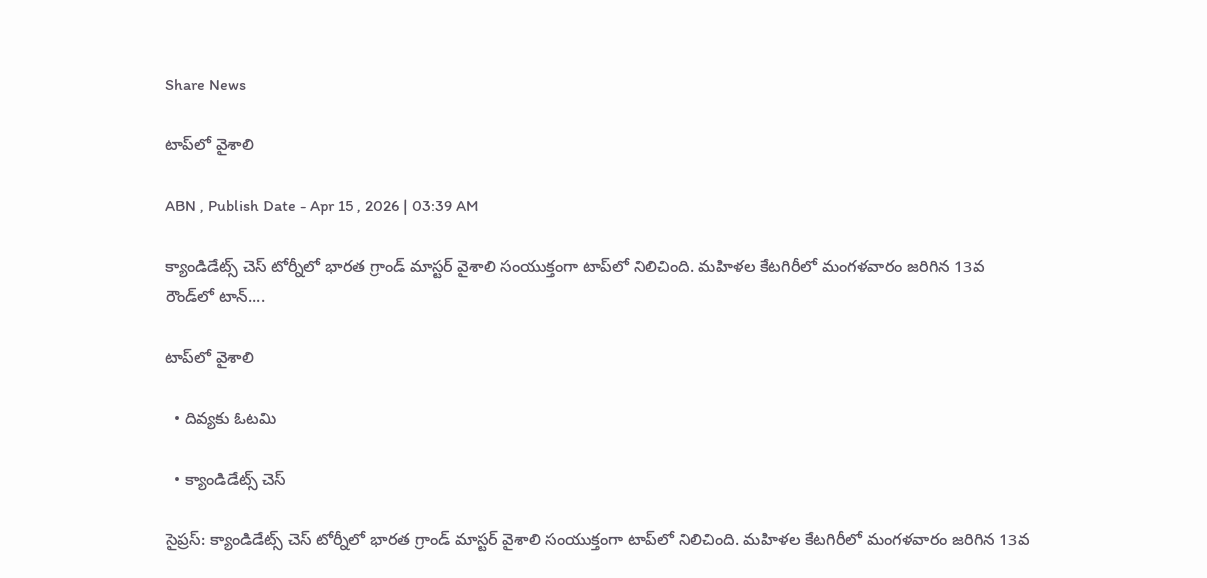Share News

టాప్‌లో వైశాలి

ABN , Publish Date - Apr 15 , 2026 | 03:39 AM

క్యాండిడేట్స్‌ చెస్‌ టోర్నీలో భారత గ్రాండ్‌ మాస్టర్‌ వైశాలి సంయుక్తంగా టాప్‌లో నిలిచింది. మహిళల కేటగిరీలో మంగళవారం జరిగిన 13వ రౌండ్‌లో టాన్‌....

టాప్‌లో వైశాలి

  • దివ్యకు ఓటమి

  • క్యాండిడేట్స్‌ చెస్‌

సైప్రస్‌: క్యాండిడేట్స్‌ చెస్‌ టోర్నీలో భారత గ్రాండ్‌ మాస్టర్‌ వైశాలి సంయుక్తంగా టాప్‌లో నిలిచింది. మహిళల కేటగిరీలో మంగళవారం జరిగిన 13వ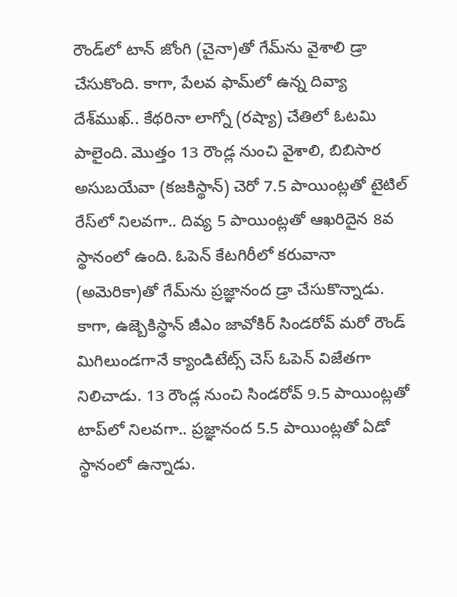రౌండ్‌లో టాన్‌ జోంగి (చైనా)తో గేమ్‌ను వైశాలి డ్రా చేసుకొంది. కాగా, పేలవ ఫామ్‌లో ఉన్న దివ్యా దేశ్‌ముఖ్‌.. కేథరినా లాగ్నో (రష్యా) చేతిలో ఓటమి పాలైంది. మొత్తం 13 రౌండ్ల నుంచి వైశాలి, బిబిసార అసుబయేవా (కజకిస్థాన్‌) చెరో 7.5 పాయింట్లతో టైటిల్‌ రేస్‌లో నిలవగా.. దివ్య 5 పాయింట్లతో ఆఖరిదైన 8వ స్థానంలో ఉంది. ఓపెన్‌ కేటగిరీలో కరువానా (అమెరికా)తో గేమ్‌ను ప్రజ్ఞానంద డ్రా చేసుకొన్నాడు. కాగా, ఉజ్బెకిస్థాన్‌ జీఎం జావోకిర్‌ సిండరోవ్‌ మరో రౌండ్‌ మిగిలుండగానే క్యాండిటేట్స్‌ చెస్‌ ఓపెన్‌ విజేతగా నిలిచాడు. 13 రౌండ్ల నుంచి సిండరోవ్‌ 9.5 పాయింట్లతో టాప్‌లో నిలవగా.. ప్రజ్ఞానంద 5.5 పాయింట్లతో ఏడో స్థానంలో ఉన్నాడు.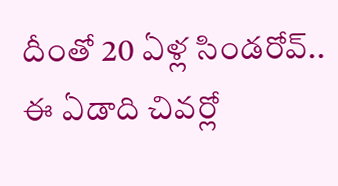దీంతో 20 ఏళ్ల సిండరోవ్‌.. ఈ ఏడాది చివర్లో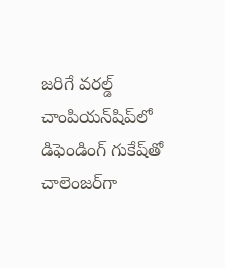జరిగే వరల్డ్‌ చాంపియన్‌షిప్‌లో డిఫెండింగ్‌ గుకేష్‌తో చాలెంజర్‌గా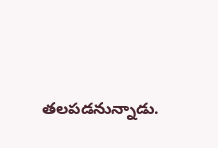తలపడనున్నాడు.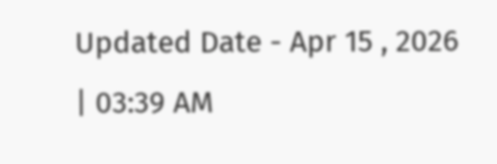Updated Date - Apr 15 , 2026 | 03:39 AM